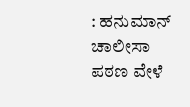: ಹನುಮಾನ್ ಚಾಲೀಸಾ ಪಠಣ ವೇಳೆ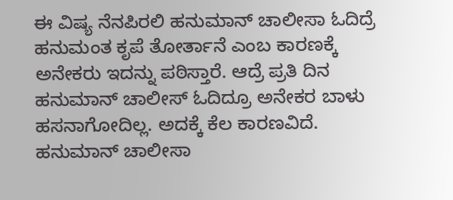ಈ ವಿಷ್ಯ ನೆನಪಿರಲಿ ಹನುಮಾನ್ ಚಾಲೀಸಾ ಓದಿದ್ರೆ ಹನುಮಂತ ಕೃಪೆ ತೋರ್ತಾನೆ ಎಂಬ ಕಾರಣಕ್ಕೆ ಅನೇಕರು ಇದನ್ನು ಪಠಿಸ್ತಾರೆ. ಆದ್ರೆ ಪ್ರತಿ ದಿನ ಹನುಮಾನ್ ಚಾಲೀಸ್ ಓದಿದ್ರೂ ಅನೇಕರ ಬಾಳು ಹಸನಾಗೋದಿಲ್ಲ. ಅದಕ್ಕೆ ಕೆಲ ಕಾರಣವಿದೆ. ಹನುಮಾನ್ ಚಾಲೀಸಾ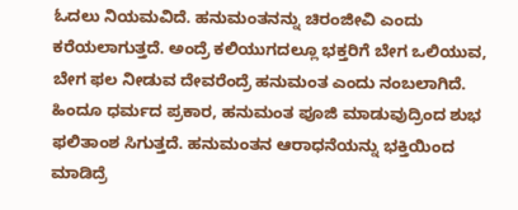ಓದಲು ನಿಯಮವಿದೆ. ಹನುಮಂತನನ್ನು ಚಿರಂಜೀವಿ ಎಂದು ಕರೆಯಲಾಗುತ್ತದೆ. ಅಂದ್ರೆ ಕಲಿಯುಗದಲ್ಲೂ ಭಕ್ತರಿಗೆ ಬೇಗ ಒಲಿಯುವ, ಬೇಗ ಫಲ ನೀಡುವ ದೇವರೆಂದ್ರೆ ಹನುಮಂತ ಎಂದು ನಂಬಲಾಗಿದೆ. ಹಿಂದೂ ಧರ್ಮದ ಪ್ರಕಾರ, ಹನುಮಂತ ಪೂಜಿ ಮಾಡುವುದ್ರಿಂದ ಶುಭ ಫಲಿತಾಂಶ ಸಿಗುತ್ತದೆ. ಹನುಮಂತನ ಆರಾಧನೆಯನ್ನು ಭಕ್ತಿಯಿಂದ ಮಾಡಿದ್ರೆ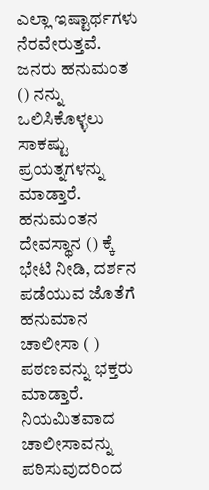ಎಲ್ಲಾ ಇಷ್ಟಾರ್ಥಗಳು ನೆರವೇರುತ್ತವೆ. ಜನರು ಹನುಮಂತ () ನನ್ನು ಒಲಿಸಿಕೊಳ್ಳಲು ಸಾಕಷ್ಟು ಪ್ರಯತ್ನಗಳನ್ನು ಮಾಡ್ತಾರೆ. ಹನುಮಂತನ ದೇವಸ್ಥಾನ () ಕ್ಕೆ ಭೇಟಿ ನೀಡಿ, ದರ್ಶನ ಪಡೆಯುವ ಜೊತೆಗೆ ಹನುಮಾನ ಚಾಲೀಸಾ ( ) ಪಠಣವನ್ನು ಭಕ್ತರು ಮಾಡ್ತಾರೆ. ನಿಯಮಿತವಾದ ಚಾಲೀಸಾವನ್ನು ಪಠಿಸುವುದರಿಂದ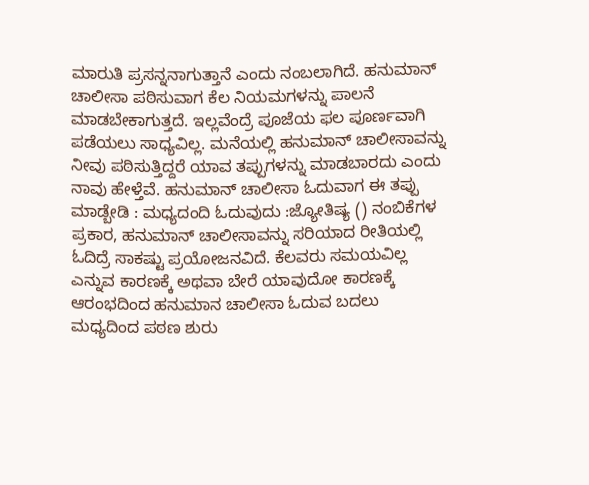ಮಾರುತಿ ಪ್ರಸನ್ನನಾಗುತ್ತಾನೆ ಎಂದು ನಂಬಲಾಗಿದೆ. ಹನುಮಾನ್ ಚಾಲೀಸಾ ಪಠಿಸುವಾಗ ಕೆಲ ನಿಯಮಗಳನ್ನು ಪಾಲನೆ ಮಾಡಬೇಕಾಗುತ್ತದೆ. ಇಲ್ಲವೆಂದ್ರೆ ಪೂಜೆಯ ಫಲ ಪೂರ್ಣವಾಗಿ ಪಡೆಯಲು ಸಾಧ್ಯವಿಲ್ಲ. ಮನೆಯಲ್ಲಿ ಹನುಮಾನ್ ಚಾಲೀಸಾವನ್ನು ನೀವು ಪಠಿಸುತ್ತಿದ್ದರೆ ಯಾವ ತಪ್ಪುಗಳನ್ನು ಮಾಡಬಾರದು ಎಂದು ನಾವು ಹೇಳ್ತೆವೆ. ಹನುಮಾನ್ ಚಾಲೀಸಾ ಓದುವಾಗ ಈ ತಪ್ಪು ಮಾಡ್ಬೇಡಿ : ಮಧ್ಯದಂದಿ ಓದುವುದು :ಜ್ಯೋತಿಷ್ಯ () ನಂಬಿಕೆಗಳ ಪ್ರಕಾರ, ಹನುಮಾನ್ ಚಾಲೀಸಾವನ್ನು ಸರಿಯಾದ ರೀತಿಯಲ್ಲಿ ಓದಿದ್ರೆ ಸಾಕಷ್ಟು ಪ್ರಯೋಜನವಿದೆ. ಕೆಲವರು ಸಮಯವಿಲ್ಲ ಎನ್ನುವ ಕಾರಣಕ್ಕೆ ಅಥವಾ ಬೇರೆ ಯಾವುದೋ ಕಾರಣಕ್ಕೆ ಆರಂಭದಿಂದ ಹನುಮಾನ ಚಾಲೀಸಾ ಓದುವ ಬದಲು ಮಧ್ಯದಿಂದ ಪಠಣ ಶುರು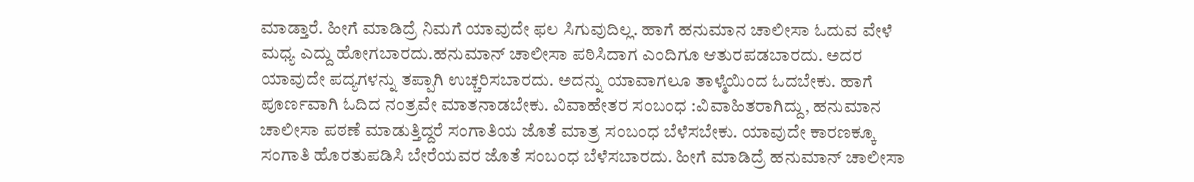ಮಾಡ್ತಾರೆ. ಹೀಗೆ ಮಾಡಿದ್ರೆ ನಿಮಗೆ ಯಾವುದೇ ಫಲ ಸಿಗುವುದಿಲ್ಲ. ಹಾಗೆ ಹನುಮಾನ ಚಾಲೀಸಾ ಓದುವ ವೇಳೆ ಮಧ್ಯ ಎದ್ದು ಹೋಗಬಾರದು.ಹನುಮಾನ್ ಚಾಲೀಸಾ ಪಠಿಸಿದಾಗ ಎಂದಿಗೂ ಆತುರಪಡಬಾರದು. ಅದರ ಯಾವುದೇ ಪದ್ಯಗಳನ್ನು ತಪ್ಪಾಗಿ ಉಚ್ಚರಿಸಬಾರದು. ಅದನ್ನು ಯಾವಾಗಲೂ ತಾಳ್ಮೆಯಿಂದ ಓದಬೇಕು. ಹಾಗೆ ಪೂರ್ಣವಾಗಿ ಓದಿದ ನಂತ್ರವೇ ಮಾತನಾಡಬೇಕು. ವಿವಾಹೇತರ ಸಂಬಂಧ :ವಿವಾಹಿತರಾಗಿದ್ದು, ಹನುಮಾನ ಚಾಲೀಸಾ ಪಠಣೆ ಮಾಡುತ್ತಿದ್ದರೆ ಸಂಗಾತಿಯ ಜೊತೆ ಮಾತ್ರ ಸಂಬಂಧ ಬೆಳೆಸಬೇಕು. ಯಾವುದೇ ಕಾರಣಕ್ಕೂ ಸಂಗಾತಿ ಹೊರತುಪಡಿಸಿ ಬೇರೆಯವರ ಜೊತೆ ಸಂಬಂಧ ಬೆಳೆಸಬಾರದು. ಹೀಗೆ ಮಾಡಿದ್ರೆ ಹನುಮಾನ್ ಚಾಲೀಸಾ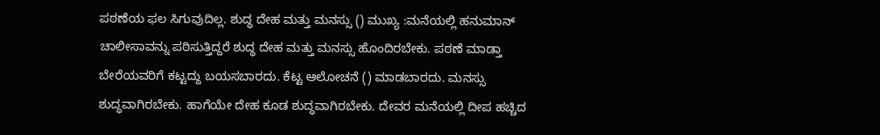ಪಠಣೆಯ ಫಲ ಸಿಗುವುದಿಲ್ಲ. ಶುದ್ಧ ದೇಹ ಮತ್ತು ಮನಸ್ಸು () ಮುಖ್ಯ :ಮನೆಯಲ್ಲಿ ಹನುಮಾನ್ ಚಾಲೀಸಾವನ್ನು ಪಠಿಸುತ್ತಿದ್ದರೆ ಶುದ್ಧ ದೇಹ ಮತ್ತು ಮನಸ್ಸು ಹೊಂದಿರಬೇಕು. ಪಠಣೆ ಮಾಡ್ತಾ ಬೇರೆಯವರಿಗೆ ಕಟ್ಟದ್ದು ಬಯಸಬಾರದು. ಕೆಟ್ಟ ಆಲೋಚನೆ () ಮಾಡಬಾರದು. ಮನಸ್ಸು ಶುದ್ಧವಾಗಿರಬೇಕು. ಹಾಗೆಯೇ ದೇಹ ಕೂಡ ಶುದ್ಧವಾಗಿರಬೇಕು. ದೇವರ ಮನೆಯಲ್ಲಿ ದೀಪ ಹಚ್ಚಿದ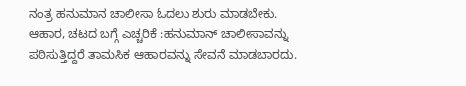ನಂತ್ರ ಹನುಮಾನ ಚಾಲೀಸಾ ಓದಲು ಶುರು ಮಾಡಬೇಕು. ಆಹಾರ, ಚಟದ ಬಗ್ಗೆ ಎಚ್ಚರಿಕೆ :ಹನುಮಾನ್ ಚಾಲೀಸಾವನ್ನು ಪಠಿಸುತ್ತಿದ್ದರೆ ತಾಮಸಿಕ ಆಹಾರವನ್ನು ಸೇವನೆ ಮಾಡಬಾರದು.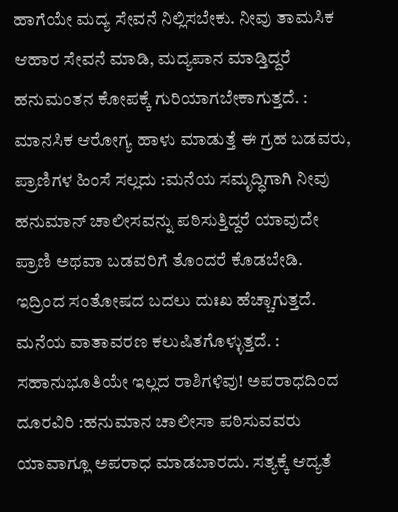ಹಾಗೆಯೇ ಮದ್ಯ ಸೇವನೆ ನಿಲ್ಲಿಸಬೇಕು. ನೀವು ತಾಮಸಿಕ ಆಹಾರ ಸೇವನೆ ಮಾಡಿ, ಮದ್ಯಪಾನ ಮಾಡ್ತಿದ್ದರೆ ಹನುಮಂತನ ಕೋಪಕ್ಕೆ ಗುರಿಯಾಗಬೇಕಾಗುತ್ತದೆ. : ಮಾನಸಿಕ ಆರೋಗ್ಯ ಹಾಳು ಮಾಡುತ್ತೆ ಈ ಗ್ರಹ ಬಡವರು, ಪ್ರಾಣಿಗಳ ಹಿಂಸೆ ಸಲ್ಲದು :ಮನೆಯ ಸಮೃದ್ಧಿಗಾಗಿ ನೀವು ಹನುಮಾನ್ ಚಾಲೀಸವನ್ನು ಪಠಿಸುತ್ತಿದ್ದರೆ ಯಾವುದೇ ಪ್ರಾಣಿ ಅಥವಾ ಬಡವರಿಗೆ ತೊಂದರೆ ಕೊಡಬೇಡಿ. ಇದ್ರಿಂದ ಸಂತೋಷದ ಬದಲು ದುಃಖ ಹೆಚ್ಚಾಗುತ್ತದೆ. ಮನೆಯ ವಾತಾವರಣ ಕಲುಷಿತಗೊಳ್ಳುತ್ತದೆ. : ಸಹಾನುಭೂತಿಯೇ ಇಲ್ಲದ ರಾಶಿಗಳಿವು! ಅಪರಾಧದಿಂದ ದೂರವಿರಿ :ಹನುಮಾನ ಚಾಲೀಸಾ ಪಠಿಸುವವರು ಯಾವಾಗ್ಲೂ ಅಪರಾಧ ಮಾಡಬಾರದು. ಸತ್ಯಕ್ಕೆ ಆದ್ಯತೆ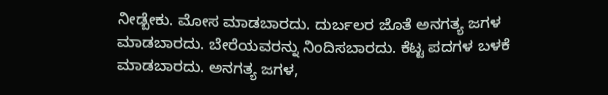ನೀಡ್ಬೇಕು. ಮೋಸ ಮಾಡಬಾರದು. ದುರ್ಬಲರ ಜೊತೆ ಅನಗತ್ಯ ಜಗಳ ಮಾಡಬಾರದು. ಬೇರೆಯವರನ್ನು ನಿಂದಿಸಬಾರದು. ಕೆಟ್ಟ ಪದಗಳ ಬಳಕೆ ಮಾಡಬಾರದು. ಅನಗತ್ಯ ಜಗಳ,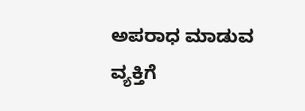ಅಪರಾಧ ಮಾಡುವ ವ್ಯಕ್ತಿಗೆ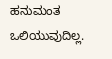ಹನುಮಂತ ಒಲಿಯುವುದಿಲ್ಲ.